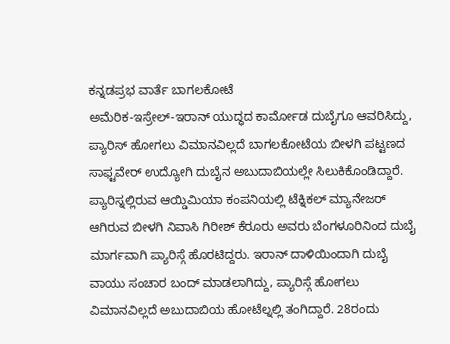ಕನ್ನಡಪ್ರಭ ವಾರ್ತೆ ಬಾಗಲಕೋಟೆ
ಅಮೆರಿಕ-ಇಸ್ರೇಲ್-ಇರಾನ್ ಯುದ್ಧದ ಕಾರ್ಮೋಡ ದುಬೈಗೂ ಆವರಿಸಿದ್ದು, ಪ್ಯಾರಿಸ್ ಹೋಗಲು ವಿಮಾನವಿಲ್ಲದೆ ಬಾಗಲಕೋಟೆಯ ಬೀಳಗಿ ಪಟ್ಟಣದ ಸಾಫ್ಟವೇರ್ ಉದ್ಯೋಗಿ ದುಬೈನ ಅಬುದಾಬಿಯಲ್ಲೇ ಸಿಲುಕಿಕೊಂಡಿದ್ದಾರೆ. ಪ್ಯಾರಿಸ್ನಲ್ಲಿರುವ ಆಯ್ಡಿಮಿಯಾ ಕಂಪನಿಯಲ್ಲಿ ಟೆಕ್ನಿಕಲ್ ಮ್ಯಾನೇಜರ್ ಆಗಿರುವ ಬೀಳಗಿ ನಿವಾಸಿ ಗಿರೀಶ್ ಕೆರೂರು ಅವರು ಬೆಂಗಳೂರಿನಿಂದ ದುಬೈ ಮಾರ್ಗವಾಗಿ ಪ್ಯಾರಿಸ್ಗೆ ಹೊರಟಿದ್ದರು. ಇರಾನ್ ದಾಳಿಯಿಂದಾಗಿ ದುಬೈ ವಾಯು ಸಂಚಾರ ಬಂದ್ ಮಾಡಲಾಗಿದ್ದು, ಪ್ಯಾರಿಸ್ಗೆ ಹೋಗಲು ವಿಮಾನವಿಲ್ಲದೆ ಅಬುದಾಬಿಯ ಹೋಟೆಲ್ನಲ್ಲಿ ತಂಗಿದ್ದಾರೆ. 28ರಂದು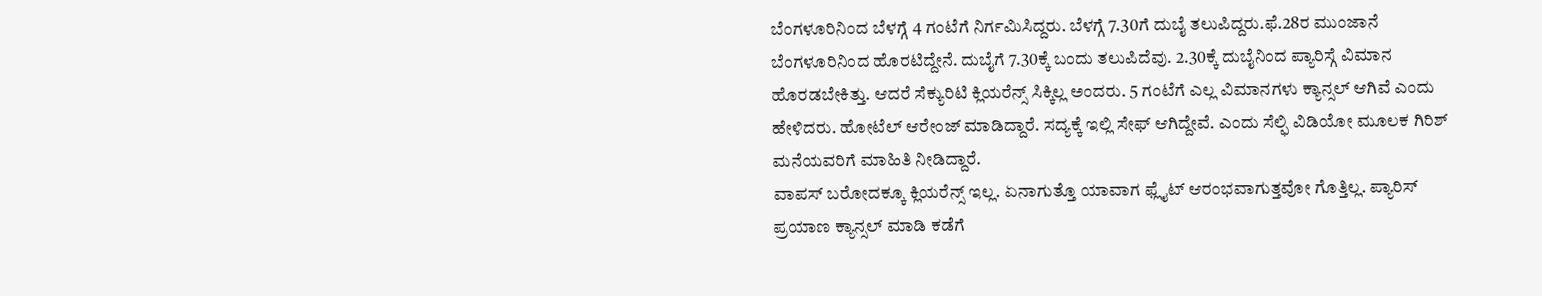ಬೆಂಗಳೂರಿನಿಂದ ಬೆಳಗ್ಗೆ 4 ಗಂಟೆಗೆ ನಿರ್ಗಮಿಸಿದ್ದರು. ಬೆಳಗ್ಗೆ 7.30ಗೆ ದುಬೈ ತಲುಪಿದ್ದರು.ಫೆ.28ರ ಮುಂಜಾನೆ ಬೆಂಗಳೂರಿನಿಂದ ಹೊರಟಿದ್ದೇನೆ. ದುಬೈಗೆ 7.30ಕ್ಕೆ ಬಂದು ತಲುಪಿದೆವು. 2.30ಕ್ಕೆ ದುಬೈನಿಂದ ಪ್ಯಾರಿಸ್ಗೆ ವಿಮಾನ ಹೊರಡಬೇಕಿತ್ತು. ಆದರೆ ಸೆಕ್ಯುರಿಟಿ ಕ್ಲಿಯರೆನ್ಸ್ ಸಿಕ್ಕಿಲ್ಲ ಅಂದರು. 5 ಗಂಟೆಗೆ ಎಲ್ಲ ವಿಮಾನಗಳು ಕ್ಯಾನ್ಸಲ್ ಆಗಿವೆ ಎಂದು ಹೇಳಿದರು. ಹೋಟೆಲ್ ಆರೇಂಜ್ ಮಾಡಿದ್ದಾರೆ. ಸದ್ಯಕ್ಕೆ ಇಲ್ಲಿ ಸೇಫ್ ಆಗಿದ್ದೇವೆ. ಎಂದು ಸೆಲ್ಫಿ ವಿಡಿಯೋ ಮೂಲಕ ಗಿರಿಶ್ ಮನೆಯವರಿಗೆ ಮಾಹಿತಿ ನೀಡಿದ್ದಾರೆ.
ವಾಪಸ್ ಬರೋದಕ್ಕೂ ಕ್ಲಿಯರೆನ್ಸ್ ಇಲ್ಲ. ಏನಾಗುತ್ತೊ ಯಾವಾಗ ಫ್ಲೈಟ್ ಆರಂಭವಾಗುತ್ತವೋ ಗೊತ್ತಿಲ್ಲ. ಪ್ಯಾರಿಸ್ ಪ್ರಯಾಣ ಕ್ಯಾನ್ಸಲ್ ಮಾಡಿ ಕಡೆಗೆ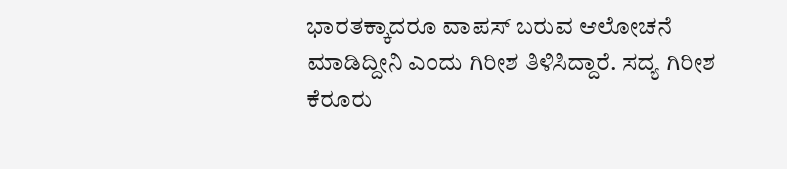ಭಾರತಕ್ಕಾದರೂ ವಾಪಸ್ ಬರುವ ಆಲೋಚನೆ ಮಾಡಿದ್ದೀನಿ ಎಂದು ಗಿರೀಶ ತಿಳಿಸಿದ್ದಾರೆ. ಸದ್ಯ ಗಿರೀಶ ಕೆರೂರು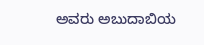ಅವರು ಅಬುದಾಬಿಯ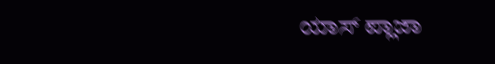ಯಾಸ್ ಪ್ಲಾಜಾ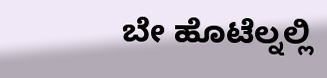ಬೇ ಹೊಟೆಲ್ನಲ್ಲಿ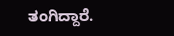ತಂಗಿದ್ದಾರೆ.